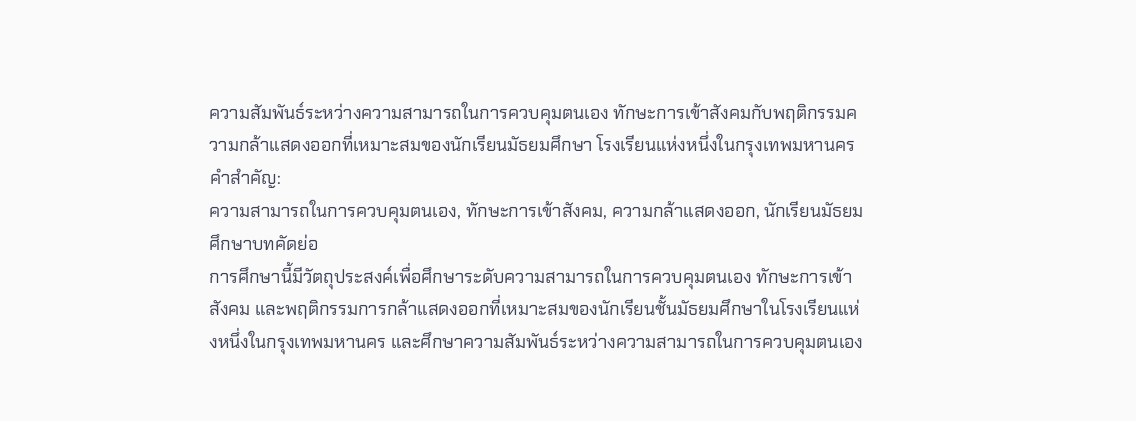ความสัมพันธ์ระหว่างความสามารถในการควบคุมตนเอง ทักษะการเข้าสังคมกับพฤติกรรมความกล้าแสดงออกที่เหมาะสมของนักเรียนมัธยมศึกษา โรงเรียนแห่งหนึ่งในกรุงเทพมหานคร
คำสำคัญ:
ความสามารถในการควบคุมตนเอง, ทักษะการเข้าสังคม, ความกล้าแสดงออก, นักเรียนมัธยมศึกษาบทคัดย่อ
การศึกษานี้มีวัตถุประสงค์เพื่อศึกษาระดับความสามารถในการควบคุมตนเอง ทักษะการเข้าสังคม และพฤติกรรมการกล้าแสดงออกที่เหมาะสมของนักเรียนชั้นมัธยมศึกษาในโรงเรียนแห่งหนึ่งในกรุงเทพมหานคร และศึกษาความสัมพันธ์ระหว่างความสามารถในการควบคุมตนเอง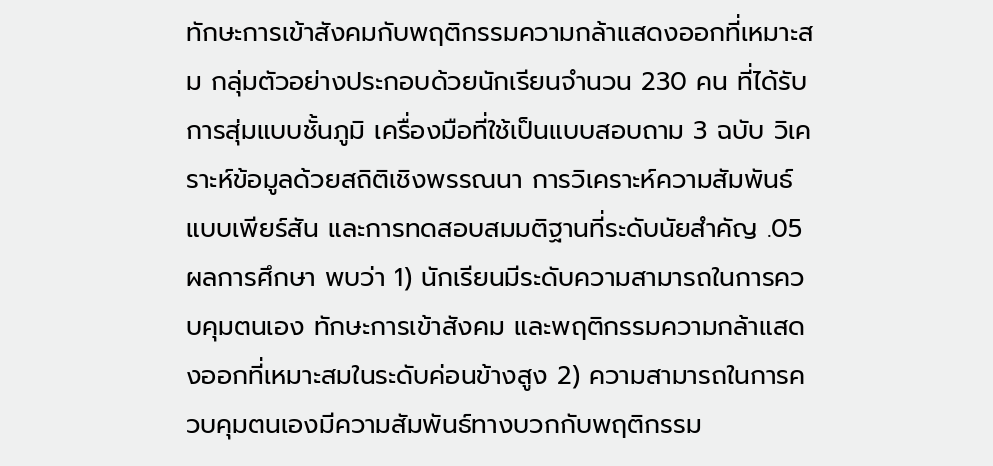ทักษะการเข้าสังคมกับพฤติกรรมความกล้าแสดงออกที่เหมาะสม กลุ่มตัวอย่างประกอบด้วยนักเรียนจำนวน 230 คน ที่ได้รับการสุ่มแบบชั้นภูมิ เครื่องมือที่ใช้เป็นแบบสอบถาม 3 ฉบับ วิเคราะห์ข้อมูลด้วยสถิติเชิงพรรณนา การวิเคราะห์ความสัมพันธ์แบบเพียร์สัน และการทดสอบสมมติฐานที่ระดับนัยสำคัญ .05
ผลการศึกษา พบว่า 1) นักเรียนมีระดับความสามารถในการควบคุมตนเอง ทักษะการเข้าสังคม และพฤติกรรมความกล้าแสดงออกที่เหมาะสมในระดับค่อนข้างสูง 2) ความสามารถในการควบคุมตนเองมีความสัมพันธ์ทางบวกกับพฤติกรรม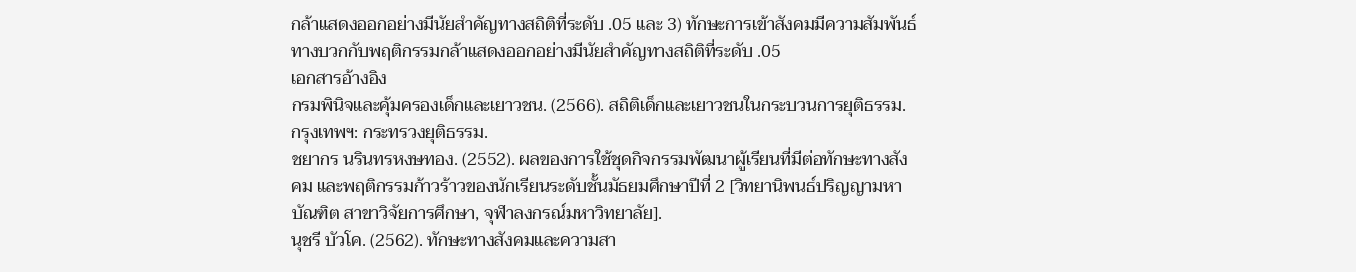กล้าแสดงออกอย่างมีนัยสำคัญทางสถิติที่ระดับ .05 และ 3) ทักษะการเข้าสังคมมีความสัมพันธ์ทางบวกกับพฤติกรรมกล้าแสดงออกอย่างมีนัยสำคัญทางสถิติที่ระดับ .05
เอกสารอ้างอิง
กรมพินิจและคุ้มครองเด็กและเยาวชน. (2566). สถิติเด็กและเยาวชนในกระบวนการยุติธรรม. กรุงเทพฯ: กระทรวงยุติธรรม.
ชยากร นรินทรหงษทอง. (2552). ผลของการใช้ชุดกิจกรรมพัฒนาผู้เรียนที่มีต่อทักษะทางสังคม และพฤติกรรมก้าวร้าวของนักเรียนระดับชั้นมัธยมศึกษาปีที่ 2 [วิทยานิพนธ์ปริญญามหาบัณฑิต สาขาวิจัยการศึกษา, จุฬาลงกรณ์มหาวิทยาลัย].
นุชรี บัวโค. (2562). ทักษะทางสังคมและความสา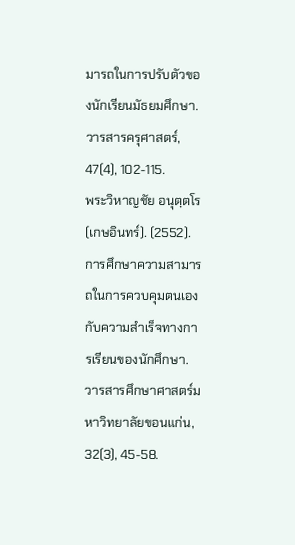มารถในการปรับตัวของนักเรียนมัธยมศึกษา. วารสารครุศาสตร์, 47(4), 102-115.
พระวิหาญชัย อนุตฺตโร (เกษอินทร์). (2552). การศึกษาความสามารถในการควบคุมตนเองกับความสำเร็จทางการเรียนของนักศึกษา. วารสารศึกษาศาสตร์มหาวิทยาลัยขอนแก่น, 32(3), 45-58.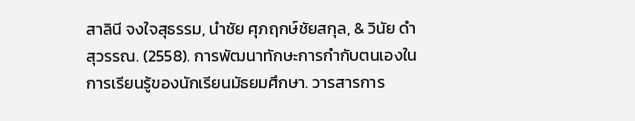สาลินี จงใจสุธรรม, นำชัย ศุภฤกษ์ชัยสกุล, & วินัย ดำสุวรรณ. (2558). การพัฒนาทักษะการกำกับตนเองในการเรียนรู้ของนักเรียนมัธยมศึกษา. วารสารการ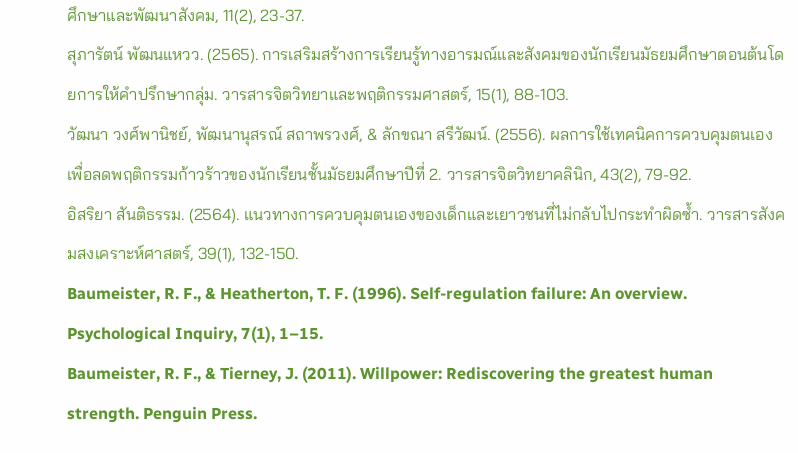ศึกษาและพัฒนาสังคม, 11(2), 23-37.
สุภารัตน์ พัฒนแหวว. (2565). การเสริมสร้างการเรียนรู้ทางอารมณ์และสังคมของนักเรียนมัธยมศึกษาตอนต้นโดยการให้คำปรึกษากลุ่ม. วารสารจิตวิทยาและพฤติกรรมศาสตร์, 15(1), 88-103.
วัฒนา วงศ์พานิชย์, พัฒนานุสรณ์ สถาพรวงศ์, & ลักขณา สรีวัฒน์. (2556). ผลการใช้เทคนิคการควบคุมตนเองเพื่อลดพฤติกรรมก้าวร้าวของนักเรียนชั้นมัธยมศึกษาปีที่ 2. วารสารจิตวิทยาคลินิก, 43(2), 79-92.
อิสริยา สันติธรรม. (2564). แนวทางการควบคุมตนเองของเด็กและเยาวชนที่ไม่กลับไปกระทำผิดซ้ำ. วารสารสังคมสงเคราะห์ศาสตร์, 39(1), 132-150.
Baumeister, R. F., & Heatherton, T. F. (1996). Self-regulation failure: An overview. Psychological Inquiry, 7(1), 1–15.
Baumeister, R. F., & Tierney, J. (2011). Willpower: Rediscovering the greatest human strength. Penguin Press.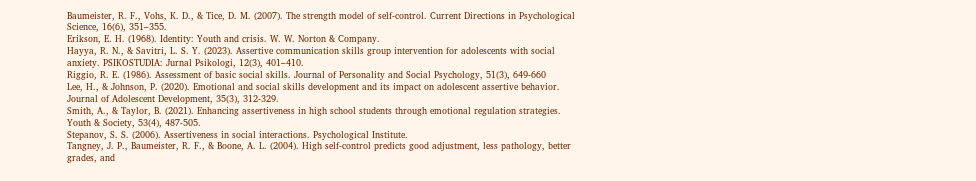Baumeister, R. F., Vohs, K. D., & Tice, D. M. (2007). The strength model of self-control. Current Directions in Psychological Science, 16(6), 351–355.
Erikson, E. H. (1968). Identity: Youth and crisis. W. W. Norton & Company.
Hayya, R. N., & Savitri, L. S. Y. (2023). Assertive communication skills group intervention for adolescents with social anxiety. PSIKOSTUDIA: Jurnal Psikologi, 12(3), 401–410.
Riggio, R. E. (1986). Assessment of basic social skills. Journal of Personality and Social Psychology, 51(3), 649-660
Lee, H., & Johnson, P. (2020). Emotional and social skills development and its impact on adolescent assertive behavior. Journal of Adolescent Development, 35(3), 312-329.
Smith, A., & Taylor, B. (2021). Enhancing assertiveness in high school students through emotional regulation strategies. Youth & Society, 53(4), 487-505.
Stepanov, S. S. (2006). Assertiveness in social interactions. Psychological Institute.
Tangney, J. P., Baumeister, R. F., & Boone, A. L. (2004). High self-control predicts good adjustment, less pathology, better grades, and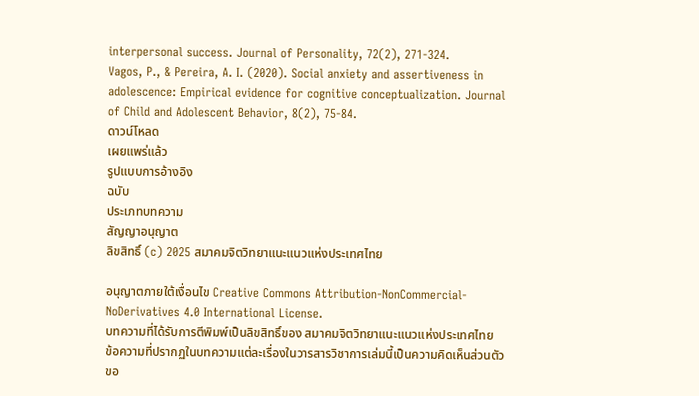interpersonal success. Journal of Personality, 72(2), 271-324.
Vagos, P., & Pereira, A. I. (2020). Social anxiety and assertiveness in adolescence: Empirical evidence for cognitive conceptualization. Journal of Child and Adolescent Behavior, 8(2), 75-84.
ดาวน์โหลด
เผยแพร่แล้ว
รูปแบบการอ้างอิง
ฉบับ
ประเภทบทความ
สัญญาอนุญาต
ลิขสิทธิ์ (c) 2025 สมาคมจิตวิทยาแนะแนวแห่งประเทศไทย

อนุญาตภายใต้เงื่อนไข Creative Commons Attribution-NonCommercial-NoDerivatives 4.0 International License.
บทความที่ได้รับการตีพิมพ์เป็นลิขสิทธิ์ของ สมาคมจิตวิทยาแนะแนวแห่งประเทศไทย
ข้อความที่ปรากฏในบทความแต่ละเรื่องในวารสารวิชาการเล่มนี้เป็นความคิดเห็นส่วนตัวขอ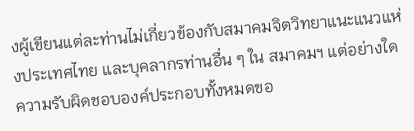งผู้เขียนแต่ละท่านไม่เกี่ยวข้องกับสมาคมจิตวิทยาแนะแนวแห่งประเทศไทย และบุคลากรท่านอื่น ๆ ใน สมาคมฯ แต่อย่างใด ความรับผิดชอบองค์ประกอบทั้งหมดขอ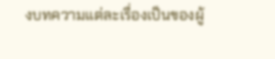งบทความแต่ละเรื่องเป็นของผู้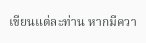เขียนแต่ละท่าน หากมีควา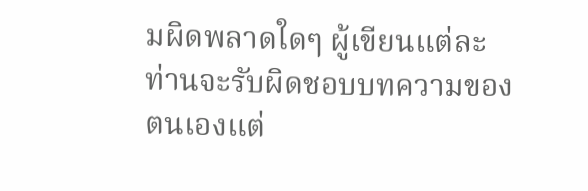มผิดพลาดใดๆ ผู้เขียนแต่ละท่านจะรับผิดชอบบทความของตนเองแต่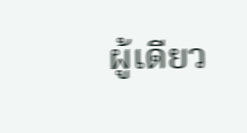ผู้เดียว